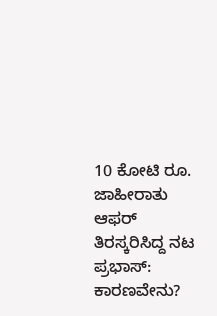10 ಕೋಟಿ ರೂ. ಜಾಹೀರಾತು ಆಫರ್ ತಿರಸ್ಕರಿಸಿದ್ದ ನಟ ಪ್ರಭಾಸ್: ಕಾರಣವೇನು?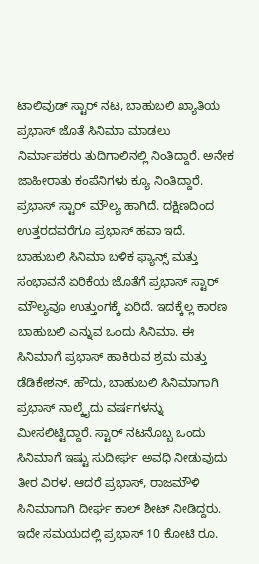ಟಾಲಿವುಡ್ ಸ್ಟಾರ್ ನಟ, ಬಾಹುಬಲಿ ಖ್ಯಾತಿಯ ಪ್ರಭಾಸ್ ಜೊತೆ ಸಿನಿಮಾ ಮಾಡಲು ನಿರ್ಮಾಪಕರು ತುದಿಗಾಲಿನಲ್ಲಿ ನಿಂತಿದ್ದಾರೆ. ಅನೇಕ ಜಾಹೀರಾತು ಕಂಪೆನಿಗಳು ಕ್ಯೂ ನಿಂತಿದ್ದಾರೆ. ಪ್ರಭಾಸ್ ಸ್ಟಾರ್ ಮೌಲ್ಯ ಹಾಗಿದೆ. ದಕ್ಷಿಣದಿಂದ ಉತ್ತರದವರೆಗೂ ಪ್ರಭಾಸ್ ಹವಾ ಇದೆ.
ಬಾಹುಬಲಿ ಸಿನಿಮಾ ಬಳಿಕ ಫ್ಯಾನ್ಸ್ ಮತ್ತು ಸಂಭಾವನೆ ಏರಿಕೆಯ ಜೊತೆಗೆ ಪ್ರಭಾಸ್ ಸ್ಟಾರ್ ಮೌಲ್ಯವೂ ಉತ್ತುಂಗಕ್ಕೆ ಏರಿದೆ. ಇದಕ್ಕೆಲ್ಲ ಕಾರಣ ಬಾಹುಬಲಿ ಎನ್ನುವ ಒಂದು ಸಿನಿಮಾ. ಈ ಸಿನಿಮಾಗೆ ಪ್ರಭಾಸ್ ಹಾಕಿರುವ ಶ್ರಮ ಮತ್ತು ಡೆಡಿಕೇಶನ್. ಹೌದು, ಬಾಹುಬಲಿ ಸಿನಿಮಾಗಾಗಿ ಪ್ರಭಾಸ್ ನಾಲ್ಕೈದು ವರ್ಷಗಳನ್ನು ಮೀಸಲಿಟ್ಟಿದ್ದಾರೆ. ಸ್ಟಾರ್ ನಟನೊಬ್ಬ ಒಂದು ಸಿನಿಮಾಗೆ ಇಷ್ಟು ಸುದೀರ್ಘ ಅವಧಿ ನೀಡುವುದು ತೀರ ವಿರಳ. ಆದರೆ ಪ್ರಭಾಸ್, ರಾಜಮೌಳಿ ಸಿನಿಮಾಗಾಗಿ ದೀರ್ಘ ಕಾಲ್ ಶೀಟ್ ನೀಡಿದ್ದರು. ಇದೇ ಸಮಯದಲ್ಲಿ ಪ್ರಭಾಸ್ 10 ಕೋಟಿ ರೂ.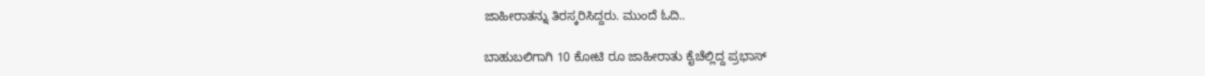ಜಾಹೀರಾತನ್ನು ತಿರಸ್ಕರಿಸಿದ್ದರು. ಮುಂದೆ ಓದಿ..

ಬಾಹುಬಲಿಗಾಗಿ 10 ಕೋಟಿ ರೂ ಜಾಹೀರಾತು ಕೈಚೆಲ್ಲಿದ್ದ ಪ್ರಭಾಸ್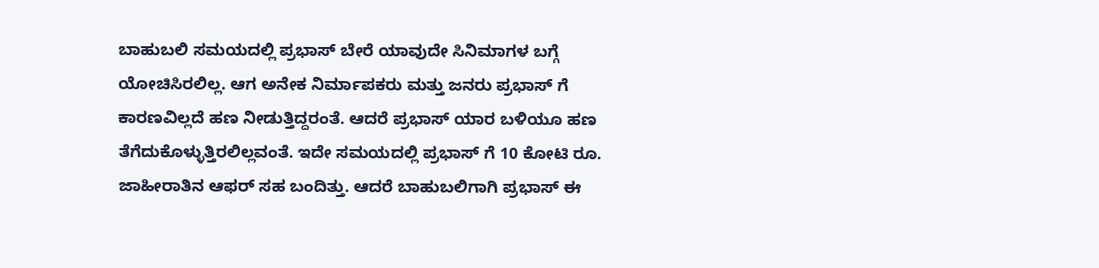ಬಾಹುಬಲಿ ಸಮಯದಲ್ಲಿ ಪ್ರಭಾಸ್ ಬೇರೆ ಯಾವುದೇ ಸಿನಿಮಾಗಳ ಬಗ್ಗೆ ಯೋಚಿಸಿರಲಿಲ್ಲ. ಆಗ ಅನೇಕ ನಿರ್ಮಾಪಕರು ಮತ್ತು ಜನರು ಪ್ರಭಾಸ್ ಗೆ ಕಾರಣವಿಲ್ಲದೆ ಹಣ ನೀಡುತ್ತಿದ್ದರಂತೆ. ಆದರೆ ಪ್ರಭಾಸ್ ಯಾರ ಬಳಿಯೂ ಹಣ ತೆಗೆದುಕೊಳ್ಳುತ್ತಿರಲಿಲ್ಲವಂತೆ. ಇದೇ ಸಮಯದಲ್ಲಿ ಪ್ರಭಾಸ್ ಗೆ 10 ಕೋಟಿ ರೂ. ಜಾಹೀರಾತಿನ ಆಫರ್ ಸಹ ಬಂದಿತ್ತು. ಆದರೆ ಬಾಹುಬಲಿಗಾಗಿ ಪ್ರಭಾಸ್ ಈ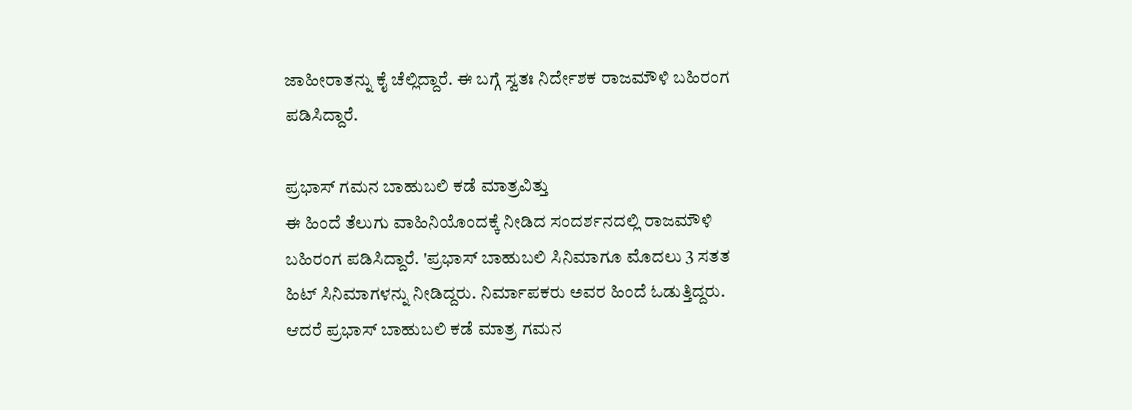ಜಾಹೀರಾತನ್ನು ಕೈ ಚೆಲ್ಲಿದ್ದಾರೆ. ಈ ಬಗ್ಗೆ ಸ್ವತಃ ನಿರ್ದೇಶಕ ರಾಜಮೌಳಿ ಬಹಿರಂಗ ಪಡಿಸಿದ್ದಾರೆ.

ಪ್ರಭಾಸ್ ಗಮನ ಬಾಹುಬಲಿ ಕಡೆ ಮಾತ್ರವಿತ್ತು
ಈ ಹಿಂದೆ ತೆಲುಗು ವಾಹಿನಿಯೊಂದಕ್ಕೆ ನೀಡಿದ ಸಂದರ್ಶನದಲ್ಲಿ ರಾಜಮೌಳಿ ಬಹಿರಂಗ ಪಡಿಸಿದ್ದಾರೆ. 'ಪ್ರಭಾಸ್ ಬಾಹುಬಲಿ ಸಿನಿಮಾಗೂ ಮೊದಲು 3 ಸತತ ಹಿಟ್ ಸಿನಿಮಾಗಳನ್ನು ನೀಡಿದ್ದರು. ನಿರ್ಮಾಪಕರು ಅವರ ಹಿಂದೆ ಓಡುತ್ತಿದ್ದರು. ಆದರೆ ಪ್ರಭಾಸ್ ಬಾಹುಬಲಿ ಕಡೆ ಮಾತ್ರ ಗಮನ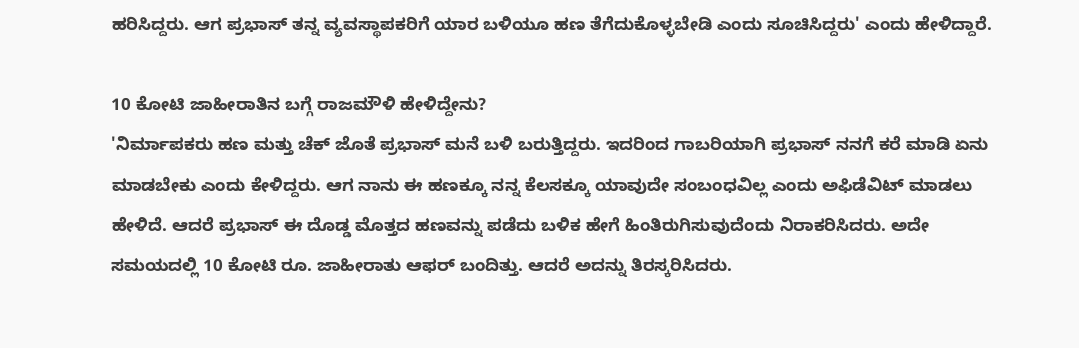ಹರಿಸಿದ್ದರು. ಆಗ ಪ್ರಭಾಸ್ ತನ್ನ ವ್ಯವಸ್ಥಾಪಕರಿಗೆ ಯಾರ ಬಳಿಯೂ ಹಣ ತೆಗೆದುಕೊಳ್ಳಬೇಡಿ ಎಂದು ಸೂಚಿಸಿದ್ದರು' ಎಂದು ಹೇಳಿದ್ದಾರೆ.

10 ಕೋಟಿ ಜಾಹೀರಾತಿನ ಬಗ್ಗೆ ರಾಜಮೌಳಿ ಹೇಳಿದ್ದೇನು?
'ನಿರ್ಮಾಪಕರು ಹಣ ಮತ್ತು ಚೆಕ್ ಜೊತೆ ಪ್ರಭಾಸ್ ಮನೆ ಬಳಿ ಬರುತ್ತಿದ್ದರು. ಇದರಿಂದ ಗಾಬರಿಯಾಗಿ ಪ್ರಭಾಸ್ ನನಗೆ ಕರೆ ಮಾಡಿ ಏನು ಮಾಡಬೇಕು ಎಂದು ಕೇಳಿದ್ದರು. ಆಗ ನಾನು ಈ ಹಣಕ್ಕೂ ನನ್ನ ಕೆಲಸಕ್ಕೂ ಯಾವುದೇ ಸಂಬಂಧವಿಲ್ಲ ಎಂದು ಅಫಿಡೆವಿಟ್ ಮಾಡಲು ಹೇಳಿದೆ. ಆದರೆ ಪ್ರಭಾಸ್ ಈ ದೊಡ್ಡ ಮೊತ್ತದ ಹಣವನ್ನು ಪಡೆದು ಬಳಿಕ ಹೇಗೆ ಹಿಂತಿರುಗಿಸುವುದೆಂದು ನಿರಾಕರಿಸಿದರು. ಅದೇ ಸಮಯದಲ್ಲಿ 10 ಕೋಟಿ ರೂ. ಜಾಹೀರಾತು ಆಫರ್ ಬಂದಿತ್ತು. ಆದರೆ ಅದನ್ನು ತಿರಸ್ಕರಿಸಿದರು.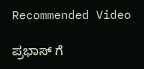Recommended Video

ಪ್ರಭಾಸ್ ಗೆ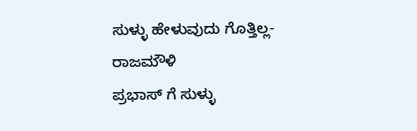ಸುಳ್ಳು ಹೇಳುವುದು ಗೊತ್ತಿಲ್ಲ- ರಾಜಮೌಳಿ
ಪ್ರಭಾಸ್ ಗೆ ಸುಳ್ಳು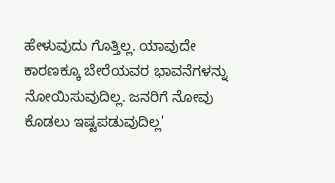ಹೇಳುವುದು ಗೊತ್ತಿಲ್ಲ. ಯಾವುದೇ ಕಾರಣಕ್ಕೂ ಬೇರೆಯವರ ಭಾವನೆಗಳನ್ನು ನೋಯಿಸುವುದಿಲ್ಲ. ಜನರಿಗೆ ನೋವು ಕೊಡಲು ಇಷ್ಟಪಡುವುದಿಲ್ಲ'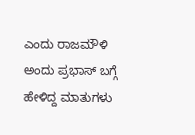ಎಂದು ರಾಜಮೌಳಿ ಅಂದು ಪ್ರಭಾಸ್ ಬಗ್ಗೆ ಹೇಳಿದ್ದ ಮಾತುಗಳು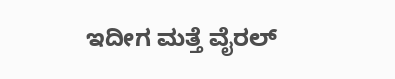ಇದೀಗ ಮತ್ತೆ ವೈರಲ್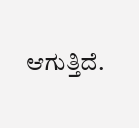ಆಗುತ್ತಿದೆ.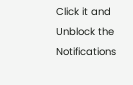Click it and Unblock the Notifications